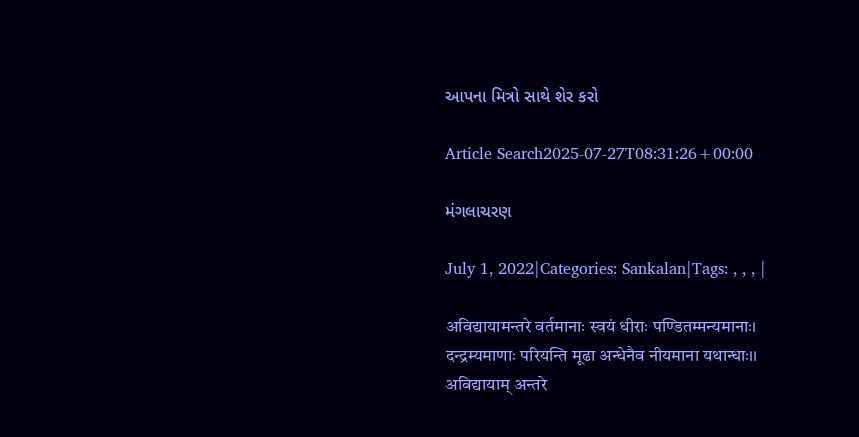આપના મિત્રો સાથે શેર કરો

Article Search2025-07-27T08:31:26+00:00

મંગલાચરણ

July 1, 2022|Categories: Sankalan|Tags: , , , |

अविद्यायामन्तरे वर्तमानाः स्वयं धीराः पण्डितम्मन्यमानाः। दन्द्रम्यमाणाः परियन्ति मूढा अन्धेनैव नीयमाना यथान्धाः।। अविद्यायाम् अन्तरे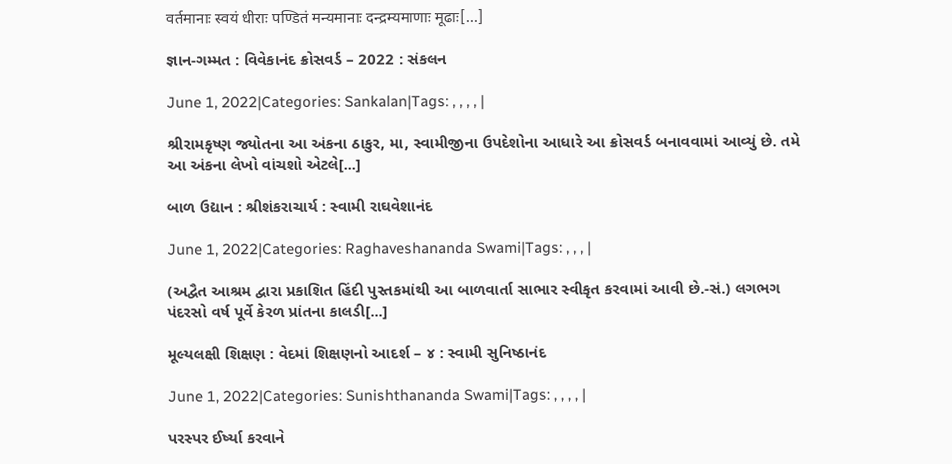वर्तमानाः स्वयं धीराः पण्डितं मन्यमानाः दन्द्रम्यमाणाः मूढाः[...]

જ્ઞાન-ગમ્મત : વિવેકાનંદ ક્રોસવર્ડ – 2022 : સંકલન

June 1, 2022|Categories: Sankalan|Tags: , , , , |

શ્રીરામકૃષ્ણ જ્યોતના આ અંકના ઠાકુર, મા, સ્વામીજીના ઉપદેશોના આધારે આ ક્રોસવર્ડ બનાવવામાં આવ્યું છે. તમે આ અંકના લેખો વાંચશો એટલે[...]

બાળ ઉદ્યાન : શ્રીશંકરાચાર્ય : સ્વામી રાઘવેશાનંદ

June 1, 2022|Categories: Raghaveshananda Swami|Tags: , , , |

(અદ્વૈત આશ્રમ દ્વારા પ્રકાશિત હિંદી પુસ્તકમાંથી આ બાળવાર્તા સાભાર સ્વીકૃત કરવામાં આવી છે.-સં.) લગભગ પંદરસો વર્ષ પૂર્વે કેરળ પ્રાંતના કાલડી[...]

મૂલ્યલક્ષી શિક્ષણ : વેદમાં શિક્ષણનો આદર્શ – ૪ : સ્વામી સુનિષ્ઠાનંદ

June 1, 2022|Categories: Sunishthananda Swami|Tags: , , , , |

પરસ્પર ઈર્ષ્યા કરવાને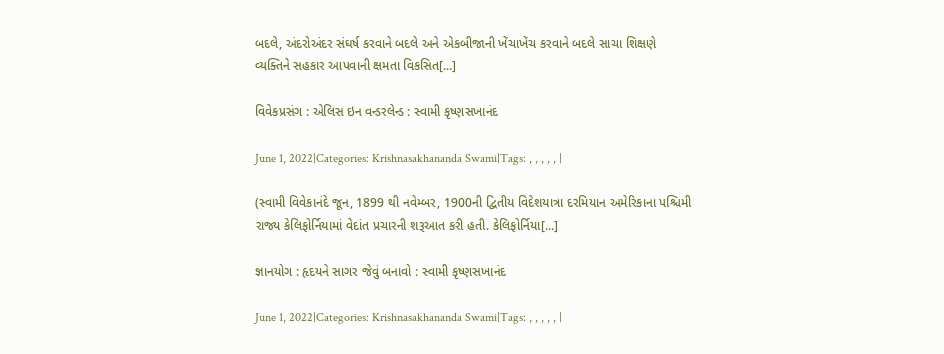બદલે, અંદરોઅંદર સંઘર્ષ કરવાને બદલે અને એકબીજાની ખેંચાખેંચ કરવાને બદલે સાચા શિક્ષણે વ્યક્તિને સહકાર આપવાની ક્ષમતા વિકસિત[...]

વિવેકપ્રસંગ : એલિસ ઇન વન્ડરલેન્ડ : સ્વામી કૃષ્ણસખાનંદ

June 1, 2022|Categories: Krishnasakhananda Swami|Tags: , , , , , |

(સ્વામી વિવેકાનંદે જૂન, 1899 થી નવેમ્બર, 1900ની દ્વિતીય વિદેશયાત્રા દરમિયાન અમેરિકાના પશ્ચિમી રાજ્ય કેલિફોર્નિયામાં વેદાંત પ્રચારની શરૂઆત કરી હતી. કેલિફોર્નિયા[...]

જ્ઞાનયોગ : હૃદયને સાગર જેવું બનાવો : સ્વામી કૃષ્ણસખાનંદ

June 1, 2022|Categories: Krishnasakhananda Swami|Tags: , , , , , |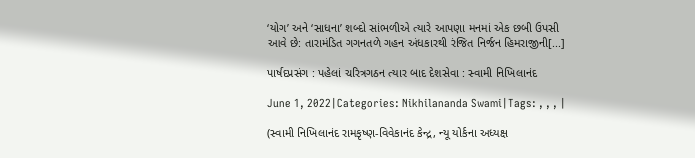‘યોગ’ અને ‘સાધના’ શબ્દો સાંભળીએ ત્યારે આપણા મનમાં એક છબી ઉપસી આવે છે: તારામંડિત ગગનતળે ગહન અંધકારથી રંજિત નિર્જન હિમરાજીની[...]

પાર્ષદપ્રસંગ : પહેલાં ચરિત્રગઠન ત્યાર બાદ દેશસેવા : સ્વામી નિખિલાનંદ

June 1, 2022|Categories: Nikhilananda Swami|Tags: , , , |

(સ્વામી નિખિલાનંદ રામકૃષ્ણ-વિવેકાનંદ કેન્દ્ર, ન્યૂ યોર્કના અધ્યક્ષ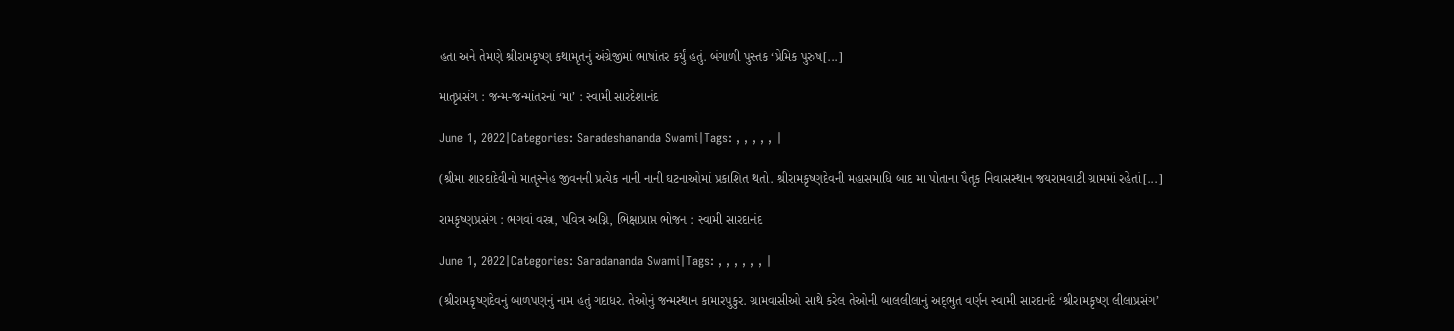હતા અને તેમણે શ્રીરામકૃષ્ણ કથામૃતનું અંગ્રેજીમાં ભાષાંતર કર્યું હતું. બંગાળી પુસ્તક ‘પ્રેમિક પુરુષ[...]

માતૃપ્રસંગ : જન્મ-જન્માંતરનાં ‘મા’ : સ્વામી સારદેશાનંદ

June 1, 2022|Categories: Saradeshananda Swami|Tags: , , , , , |

(શ્રીમા શારદાદેવીનો માતૃસ્નેહ જીવનની પ્રત્યેક નાની નાની ઘટનાઓમાં પ્રકાશિત થતો. શ્રીરામકૃષ્ણદેવની મહાસમાધિ બાદ મા પોતાના પૈતૃક નિવાસસ્થાન જયરામવાટી ગ્રામમાં રહેતાં[...]

રામકૃષ્ણપ્રસંગ : ભગવાં વસ્ત્ર, પવિત્ર અગ્નિ, ભિક્ષાપ્રાપ્ત ભોજન : સ્વામી સારદાનંદ

June 1, 2022|Categories: Saradananda Swami|Tags: , , , , , , |

(શ્રીરામકૃષ્ણદેવનું બાળપણનું નામ હતું ગદાધર. તેઓનું જન્મસ્થાન કામારપુકુર. ગ્રામવાસીઓ સાથે કરેલ તેઓની બાલલીલાનું અદ્‌ભુત વર્ણન સ્વામી સારદાનંદે ‘શ્રીરામકૃષ્ણ લીલાપ્રસંગ’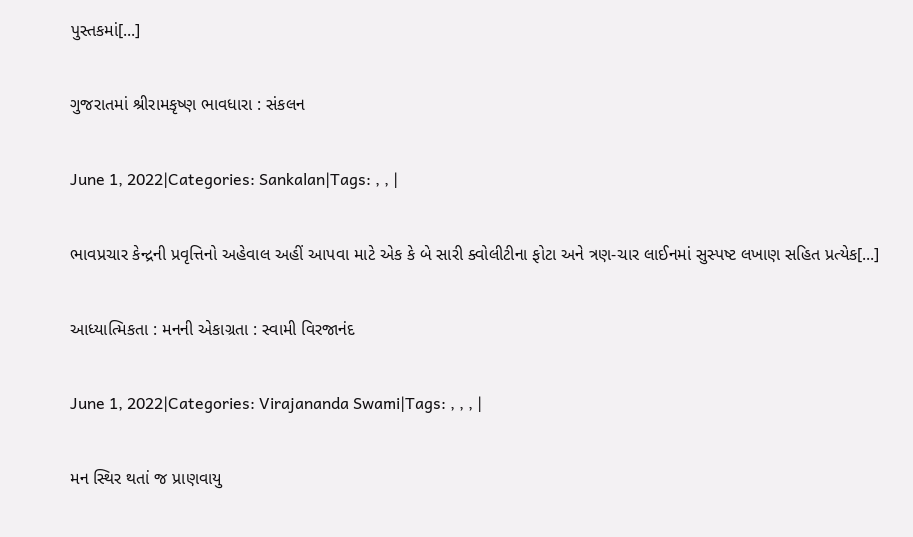પુસ્તકમાં[...]

ગુજરાતમાં શ્રીરામકૃષ્ણ ભાવધારા : સંકલન

June 1, 2022|Categories: Sankalan|Tags: , , |

ભાવપ્રચાર કેન્દ્રની પ્રવૃત્તિનો અહેવાલ અહીં આપવા માટે એક કે બે સારી ક્વોલીટીના ફોટા અને ત્રણ-ચાર લાઈનમાં સુસ્પષ્ટ લખાણ સહિત પ્રત્યેક[...]

આધ્યાત્મિકતા : મનની એકાગ્રતા : સ્વામી વિરજાનંદ

June 1, 2022|Categories: Virajananda Swami|Tags: , , , |

મન સ્થિર થતાં જ પ્રાણવાયુ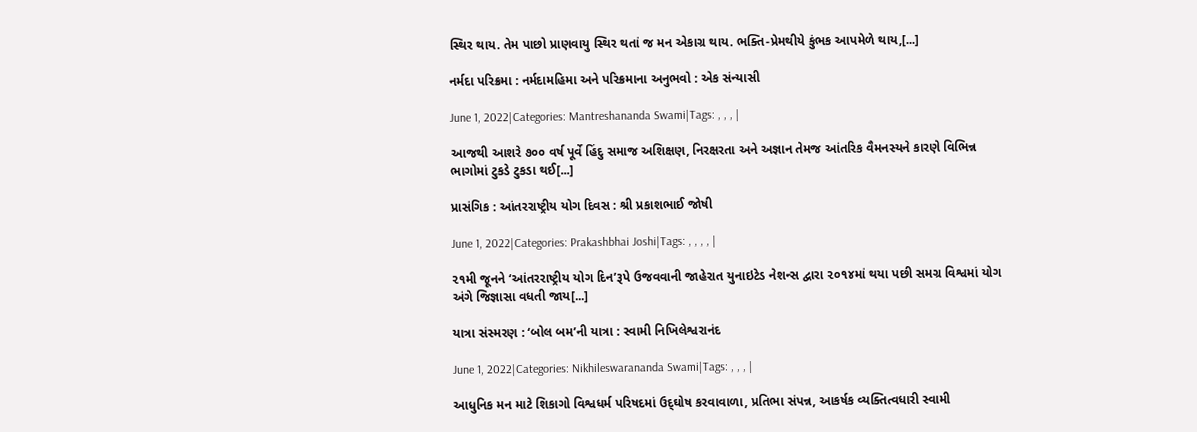સ્થિર થાય. તેમ પાછો પ્રાણવાયુ સ્થિર થતાં જ મન એકાગ્ર થાય. ભક્તિ-પ્રેમથીયે કુંભક આપમેળે થાય,[...]

નર્મદા પરિક્રમા : નર્મદામહિમા અને પરિક્રમાના અનુભવો : એક સંન્યાસી

June 1, 2022|Categories: Mantreshananda Swami|Tags: , , , |

આજથી આશરે ૭૦૦ વર્ષ પૂર્વે હિંદુ સમાજ અશિક્ષણ, નિરક્ષરતા અને અજ્ઞાન તેમજ આંતરિક વૈમનસ્યને કારણે વિભિન્ન ભાગોમાં ટુકડે ટુકડા થઈ[...]

પ્રાસંગિક : આંતરરાષ્ટ્રીય યોગ દિવસ : શ્રી પ્રકાશભાઈ જોષી

June 1, 2022|Categories: Prakashbhai Joshi|Tags: , , , , |

૨૧મી જૂનને ‘આંતરરાષ્ટ્રીય યોગ દિન’રૂપે ઉજવવાની જાહેરાત યુનાઇટેડ નેશન્સ દ્વારા ૨૦૧૪માં થયા પછી સમગ્ર વિશ્વમાં યોગ અંગે જિજ્ઞાસા વધતી જાય[...]

યાત્રા સંસ્મરણ : ‘બોલ બમ’ની યાત્રા : સ્વામી નિખિલેશ્વરાનંદ

June 1, 2022|Categories: Nikhileswarananda Swami|Tags: , , , |

આધુનિક મન માટે શિકાગો વિશ્વધર્મ પરિષદમાં ઉદ્‌ઘોષ કરવાવાળા, પ્રતિભા સંપન્ન, આકર્ષક વ્યક્તિત્વધારી સ્વામી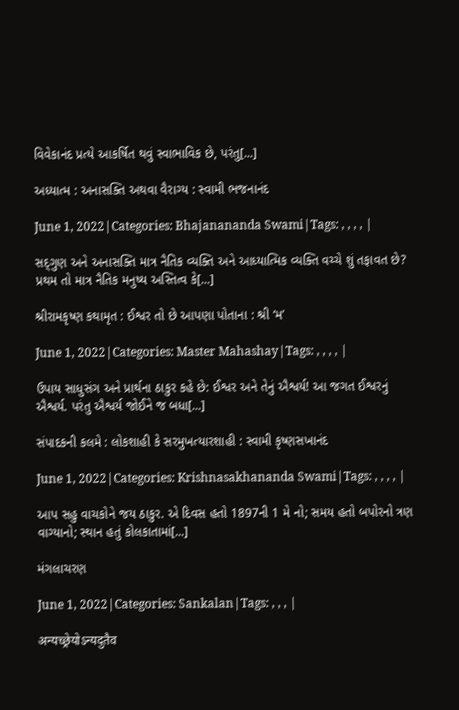વિવેકાનંદ પ્રત્યે આકર્ષિત થવું સ્વાભાવિક છે, પરંતુ[...]

અધ્યાત્મ : અનાસક્તિ અથવા વૈરાગ્ય : સ્વામી ભજનાનંદ

June 1, 2022|Categories: Bhajanananda Swami|Tags: , , , , |

સદ્‌ગુણ અને અનાસક્તિ માત્ર નૈતિક વ્યક્તિ અને આધ્યાત્મિક વ્યક્તિ વચ્ચે શું તફાવત છે? પ્રથમ તો માત્ર નૈતિક મનુષ્ય અસ્તિત્વ કે[...]

શ્રીરામકૃષ્ણ કથામૃત : ઈશ્વર તો છે આપણા પોતાના : શ્રી ‘મ’

June 1, 2022|Categories: Master Mahashay|Tags: , , , , |

ઉપાય સાધુસંગ અને પ્રાર્થના ઠાકુર કહે છે: ઈશ્વર અને તેનું ઐશ્વર્ય! આ જગત ઈશ્વરનું ઐશ્વર્ય. પરંતુ ઐશ્વર્ય જોઈને જ બધા[...]

સંપાદકની કલમે : લોકશાહી કે સરમુખત્યારશાહી : સ્વામી કૃષ્ણસખાનંદ

June 1, 2022|Categories: Krishnasakhananda Swami|Tags: , , , , |

આપ સહુ વાચકોને જય ઠાકુર. એ દિવસ હતો 1897ની 1 મે નો; સમય હતો બપોરનો ત્રણ વાગ્યાનો; સ્થાન હતું કોલકાતામાં[...]

મંગલાચરણ

June 1, 2022|Categories: Sankalan|Tags: , , , |

अन्यच्छ्रेयोऽन्यदुतैव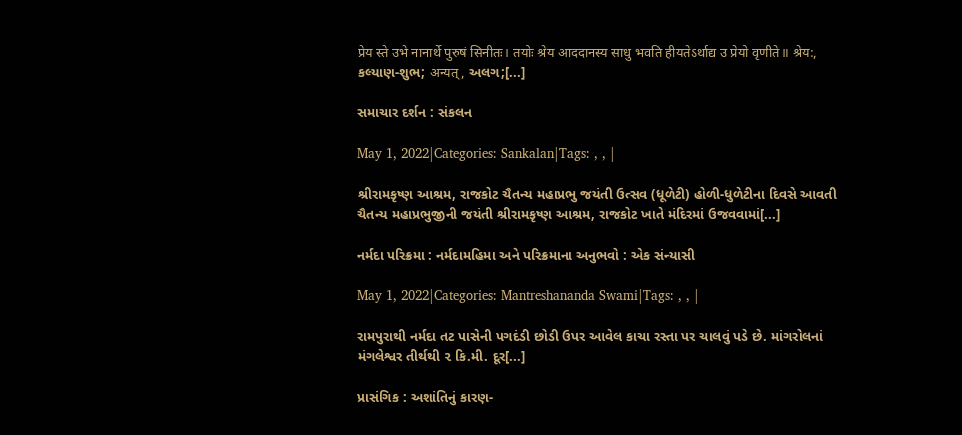प्रेय स्ते उभे नानार्थे पुरुषं सिनीतः। तयोः श्रेय आददानस्य साधु भवति हीयतेऽर्थाद्य उ प्रेयो वृणीते॥ श्रेय:, કલ્યાણ-શુભ; अन्यत्‌, અલગ;[...]

સમાચાર દર્શન : સંકલન

May 1, 2022|Categories: Sankalan|Tags: , , |

શ્રીરામકૃષ્ણ આશ્રમ, રાજકોટ ચૈતન્ય મહાપ્રભુ જયંતી ઉત્સવ (ધૂળેટી) હોળી-ધુળેટીના દિવસે આવતી ચૈતન્ય મહાપ્રભુજીની જયંતી શ્રીરામકૃષ્ણ આશ્રમ, રાજકોટ ખાતે મંદિરમાં ઉજવવામાં[...]

નર્મદા પરિક્રમા : નર્મદામહિમા અને પરિક્રમાના અનુભવો : એક સંન્યાસી

May 1, 2022|Categories: Mantreshananda Swami|Tags: , , |

રામપુરાથી નર્મદા તટ પાસેની પગદંડી છોડી ઉપર આવેલ કાચા રસ્તા પર ચાલવું પડે છે. માંગરોલનાં મંગલેશ્વર તીર્થથી ૨ કિ.મી. દૂર[...]

પ્રાસંગિક : અશાંતિનું કારણ-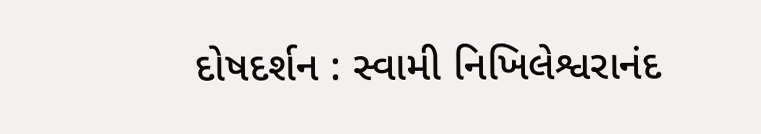દોષદર્શન : સ્વામી નિખિલેશ્વરાનંદ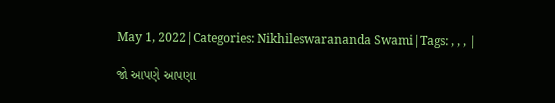May 1, 2022|Categories: Nikhileswarananda Swami|Tags: , , , |

જો આપણે આપણા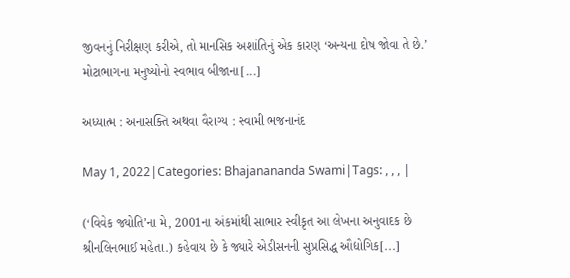જીવનનું નિરીક્ષણ કરીએ, તો માનસિક અશાંતિનું એક કારણ ‘અન્યના દોષ જોવા તે છે.’ મોટાભાગના મનુષ્યોનો સ્વભાવ બીજાના[...]

અધ્યાત્મ : અનાસક્તિ અથવા વૈરાગ્ય : સ્વામી ભજનાનંદ

May 1, 2022|Categories: Bhajanananda Swami|Tags: , , , |

(‘વિવેક જ્યોતિ’ના મે, 2001ના અંકમાંથી સાભાર સ્વીકૃત આ લેખના અનુવાદક છે શ્રીનલિનભાઈ મહેતા.) કહેવાય છે કે જ્યારે એડીસનની સુપ્રસિદ્ધ ઔદ્યોગિક[...]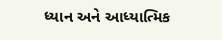ધ્‍યાન અને આધ્‍યાત્મિક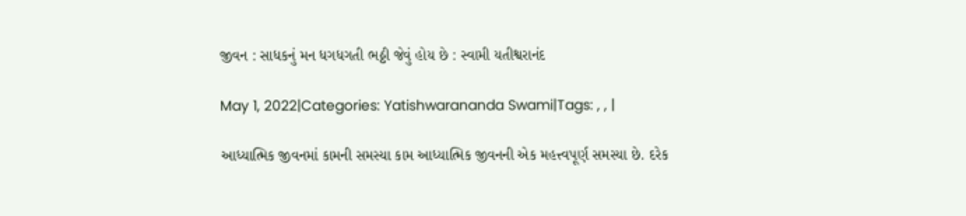જીવન : સાધકનું મન ધગધગતી ભઠ્ઠી જેવું હોય છે : સ્વામી યતીશ્વરાનંદ

May 1, 2022|Categories: Yatishwarananda Swami|Tags: , , |

આધ્યાત્મિક જીવનમાં કામની સમસ્યા કામ આધ્યાત્મિક જીવનની એક મહત્ત્વપૂર્ણ સમસ્યા છે. દરેક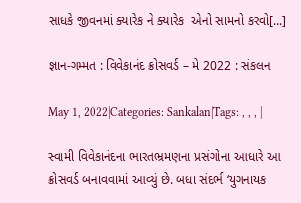સાધકે જીવનમાં ક્યારેક ને ક્યારેક  એનો સામનો કરવો[...]

જ્ઞાન-ગમ્મત : વિવેકાનંદ ક્રોસવર્ડ – મે 2022 : સંકલન

May 1, 2022|Categories: Sankalan|Tags: , , , |

સ્વામી વિવેકાનંદના ભારતભ્રમણના પ્રસંગોના આધારે આ ક્રોસવર્ડ બનાવવામાં આવ્યું છે. બધા સંદર્ભ ‘યુગનાયક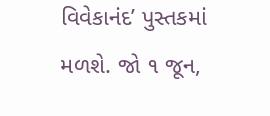વિવેકાનંદ’ પુસ્તકમાં મળશે. જો ૧ જૂન,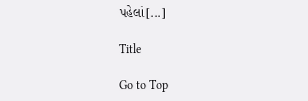પહેલાં[...]

Title

Go to Top